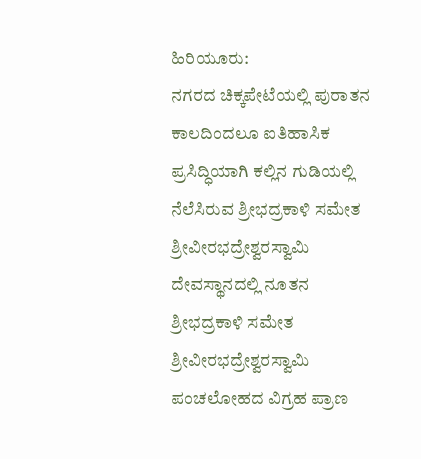ಹಿರಿಯೂರು:
ನಗರದ ಚಿಕ್ಕಪೇಟೆಯಲ್ಲಿ ಪುರಾತನ ಕಾಲದಿಂದಲೂ ಐತಿಹಾಸಿಕ ಪ್ರಸಿದ್ಧಿಯಾಗಿ ಕಲ್ಲಿನ ಗುಡಿಯಲ್ಲಿ ನೆಲೆಸಿರುವ ಶ್ರೀಭದ್ರಕಾಳಿ ಸಮೇತ ಶ್ರೀವೀರಭದ್ರೇಶ್ವರಸ್ವಾಮಿ ದೇವಸ್ಥಾನದಲ್ಲಿ ನೂತನ ಶ್ರೀಭದ್ರಕಾಳಿ ಸಮೇತ ಶ್ರೀವೀರಭದ್ರೇಶ್ವರಸ್ವಾಮಿ ಪಂಚಲೋಹದ ವಿಗ್ರಹ ಪ್ರಾಣ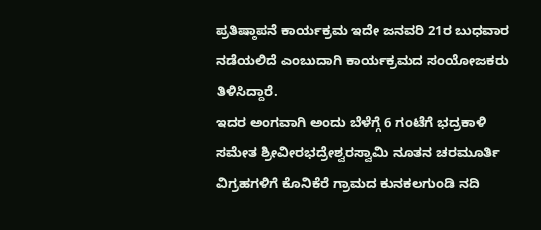ಪ್ರತಿಷ್ಠಾಪನೆ ಕಾರ್ಯಕ್ರಮ ಇದೇ ಜನವರಿ 21ರ ಬುಧವಾರ ನಡೆಯಲಿದೆ ಎಂಬುದಾಗಿ ಕಾರ್ಯಕ್ರಮದ ಸಂಯೋಜಕರು ತಿಳಿಸಿದ್ದಾರೆ.
ಇದರ ಅಂಗವಾಗಿ ಅಂದು ಬೆಳೆಗ್ಗೆ 6 ಗಂಟೆಗೆ ಭದ್ರಕಾಳಿ ಸಮೇತ ಶ್ರೀವೀರಭದ್ರೇಶ್ವರಸ್ವಾಮಿ ನೂತನ ಚರಮೂರ್ತಿ ವಿಗ್ರಹಗಳಿಗೆ ಕೊನಿಕೆರೆ ಗ್ರಾಮದ ಕುನಕಲಗುಂಡಿ ನದಿ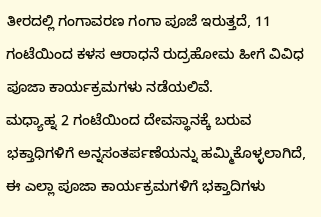ತೀರದಲ್ಲಿ ಗಂಗಾವರಣ ಗಂಗಾ ಪೂಜೆ ಇರುತ್ತದೆ, 11 ಗಂಟೆಯಿಂದ ಕಳಸ ಆರಾಧನೆ ರುದ್ರಹೋಮ ಹೀಗೆ ವಿವಿಧ ಪೂಜಾ ಕಾರ್ಯಕ್ರಮಗಳು ನಡೆಯಲಿವೆ.
ಮಧ್ಯಾಹ್ನ 2 ಗಂಟೆಯಿಂದ ದೇವಸ್ಥಾನಕ್ಕೆ ಬರುವ ಭಕ್ತಾಧಿಗಳಿಗೆ ಅನ್ನಸಂತರ್ಪಣೆಯನ್ನು ಹಮ್ಮಿಕೊಳ್ಳಲಾಗಿದೆ, ಈ ಎಲ್ಲಾ ಪೂಜಾ ಕಾರ್ಯಕ್ರಮಗಳಿಗೆ ಭಕ್ತಾದಿಗಳು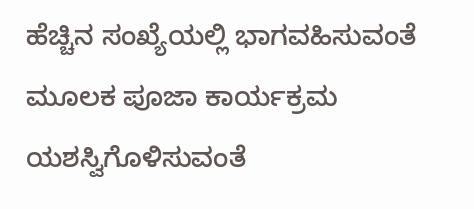ಹೆಚ್ಚಿನ ಸಂಖ್ಯೆಯಲ್ಲಿ ಭಾಗವಹಿಸುವಂತೆ ಮೂಲಕ ಪೂಜಾ ಕಾರ್ಯಕ್ರಮ ಯಶಸ್ವಿಗೊಳಿಸುವಂತೆ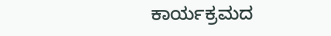ಕಾರ್ಯಕ್ರಮದ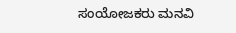ಸಂಯೋಜಕರು ಮನವಿ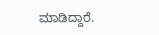ಮಾಡಿದ್ದಾರೆ.